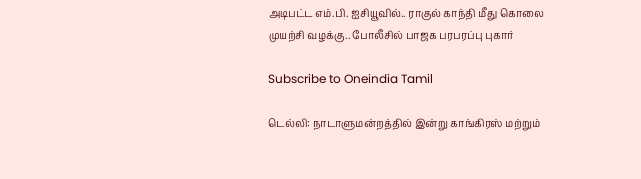அடிபட்ட எம்.பி. ஐசியூவில்.. ராகுல் காந்தி மீது கொலை முயற்சி வழக்கு.. போலீசில் பாஜக பரபரப்பு புகார்

Subscribe to Oneindia Tamil

டெல்லி: நாடாளுமன்றத்தில் இன்று காங்கிரஸ் மற்றும்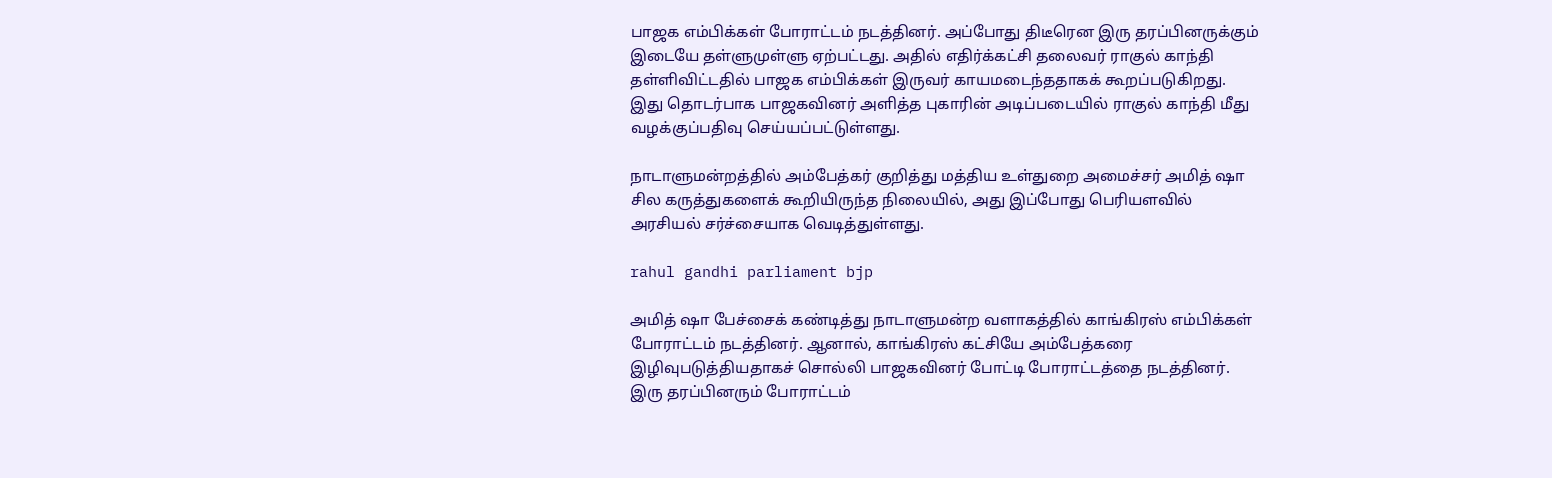பாஜக எம்பிக்கள் போராட்டம் நடத்தினர். அப்போது திடீரென இரு தரப்பினருக்கும் இடையே தள்ளுமுள்ளு ஏற்பட்டது. அதில் எதிர்க்கட்சி தலைவர் ராகுல் காந்தி தள்ளிவிட்டதில் பாஜக எம்பிக்கள் இருவர் காயமடைந்ததாகக் கூறப்படுகிறது. இது தொடர்பாக பாஜகவினர் அளித்த புகாரின் அடிப்படையில் ராகுல் காந்தி மீது வழக்குப்பதிவு செய்யப்பட்டுள்ளது.

நாடாளுமன்றத்தில் அம்பேத்கர் குறித்து மத்திய உள்துறை அமைச்சர் அமித் ஷா சில கருத்துகளைக் கூறியிருந்த நிலையில், அது இப்போது பெரியளவில் அரசியல் சர்ச்சையாக வெடித்துள்ளது.

rahul gandhi parliament bjp

அமித் ஷா பேச்சைக் கண்டித்து நாடாளுமன்ற வளாகத்தில் காங்கிரஸ் எம்பிக்கள் போராட்டம் நடத்தினர். ஆனால், காங்கிரஸ் கட்சியே அம்பேத்கரை இழிவுபடுத்தியதாகச் சொல்லி பாஜகவினர் போட்டி போராட்டத்தை நடத்தினர். இரு தரப்பினரும் போராட்டம்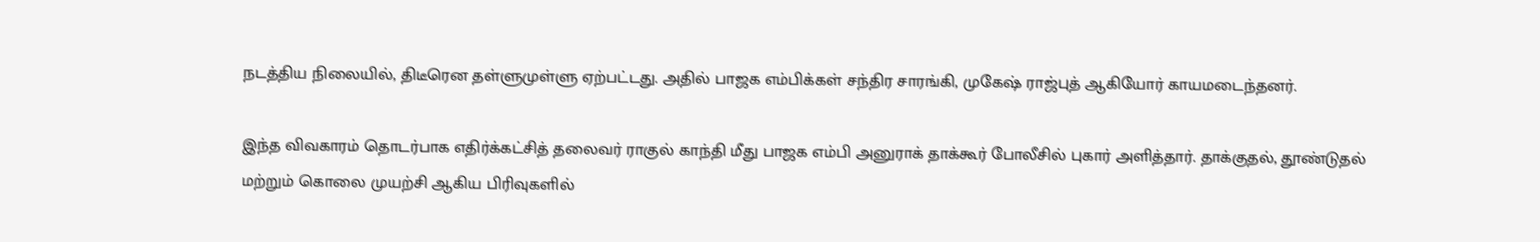நடத்திய நிலையில், திடீரென தள்ளுமுள்ளு ஏற்பட்டது. அதில் பாஜக எம்பிக்கள் சந்திர சாரங்கி, முகேஷ் ராஜ்புத் ஆகியோர் காயமடைந்தனர்.

இந்த விவகாரம் தொடர்பாக எதிர்க்கட்சித் தலைவர் ராகுல் காந்தி மீது பாஜக எம்பி அனுராக் தாக்கூர் போலீசில் புகார் அளித்தார். தாக்குதல், தூண்டுதல் மற்றும் கொலை முயற்சி ஆகிய பிரிவுகளில்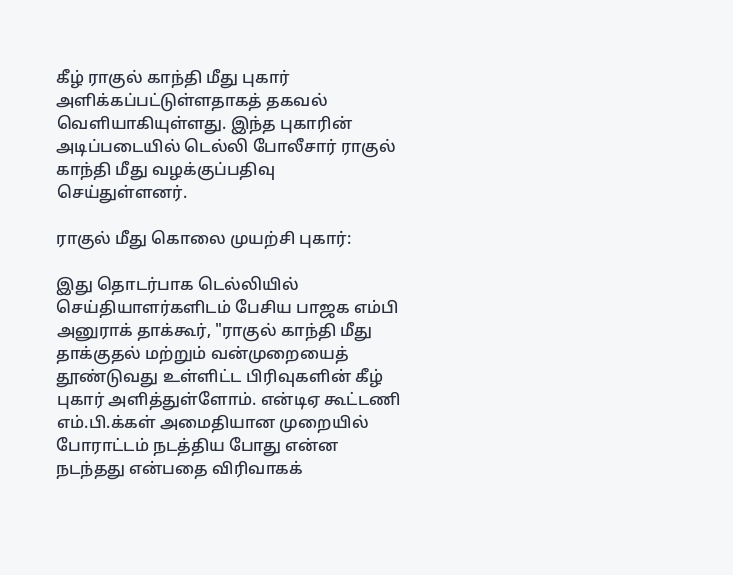கீழ் ராகுல் காந்தி மீது புகார் அளிக்கப்பட்டுள்ளதாகத் தகவல் வெளியாகியுள்ளது. இந்த புகாரின் அடிப்படையில் டெல்லி போலீசார் ராகுல் காந்தி மீது வழக்குப்பதிவு செய்துள்ளனர்.

ராகுல் மீது கொலை முயற்சி புகார்:

இது தொடர்பாக டெல்லியில் செய்தியாளர்களிடம் பேசிய பாஜக எம்பி அனுராக் தாக்கூர், "ராகுல் காந்தி மீது தாக்குதல் மற்றும் வன்முறையைத் தூண்டுவது உள்ளிட்ட பிரிவுகளின் கீழ் புகார் அளித்துள்ளோம். என்டிஏ கூட்டணி எம்.பி.க்கள் அமைதியான முறையில் போராட்டம் நடத்திய போது என்ன நடந்தது என்பதை விரிவாகக்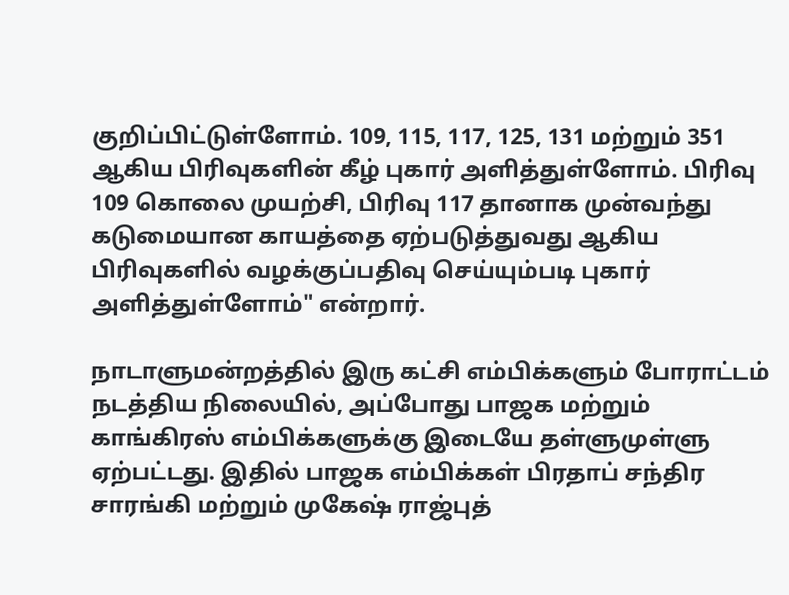குறிப்பிட்டுள்ளோம். 109, 115, 117, 125, 131 மற்றும் 351 ஆகிய பிரிவுகளின் கீழ் புகார் அளித்துள்ளோம். பிரிவு 109 கொலை முயற்சி, பிரிவு 117 தானாக முன்வந்து கடுமையான காயத்தை ஏற்படுத்துவது ஆகிய பிரிவுகளில் வழக்குப்பதிவு செய்யும்படி புகார் அளித்துள்ளோம்" என்றார்.

நாடாளுமன்றத்தில் இரு கட்சி எம்பிக்களும் போராட்டம் நடத்திய நிலையில், அப்போது பாஜக மற்றும் காங்கிரஸ் எம்பிக்களுக்கு இடையே தள்ளுமுள்ளு ஏற்பட்டது. இதில் பாஜக எம்பிக்கள் பிரதாப் சந்திர சாரங்கி மற்றும் முகேஷ் ராஜ்புத்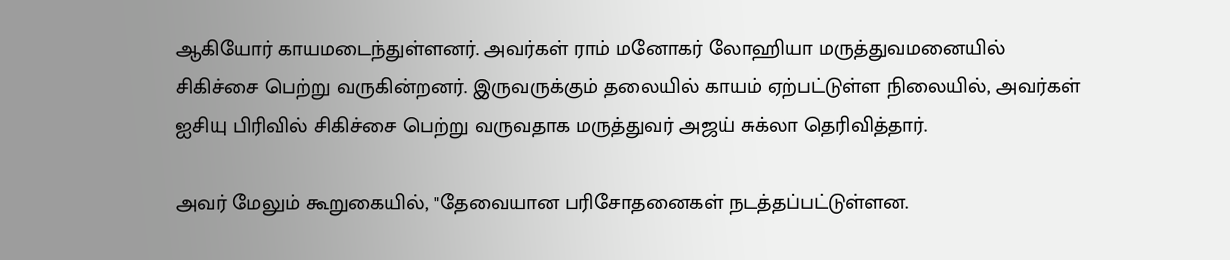ஆகியோர் காயமடைந்துள்ளனர். அவர்கள் ராம் மனோகர் லோஹியா மருத்துவமனையில் சிகிச்சை பெற்று வருகின்றனர். இருவருக்கும் தலையில் காயம் ஏற்பட்டுள்ள நிலையில், அவர்கள் ஐசியு பிரிவில் சிகிச்சை பெற்று வருவதாக மருத்துவர் அஜய் சுக்லா தெரிவித்தார்.

அவர் மேலும் கூறுகையில், "தேவையான பரிசோதனைகள் நடத்தப்பட்டுள்ளன.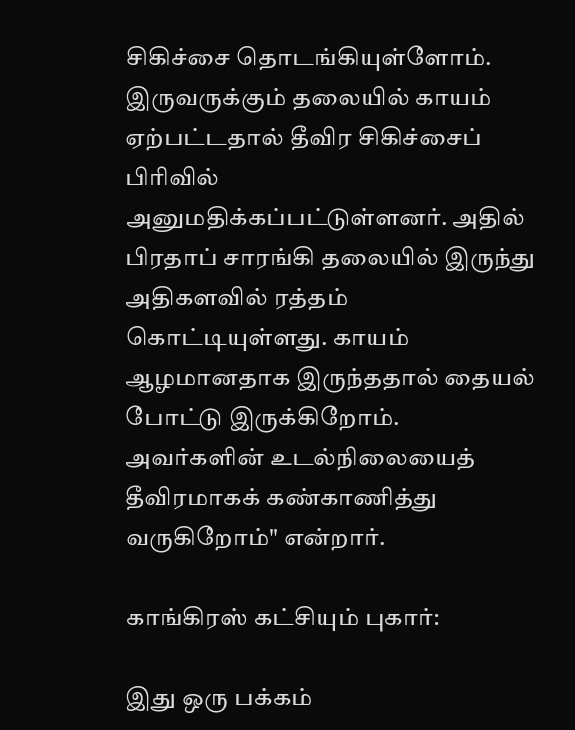சிகிச்சை தொடங்கியுள்ளோம். இருவருக்கும் தலையில் காயம் ஏற்பட்டதால் தீவிர சிகிச்சைப் பிரிவில் அனுமதிக்கப்பட்டுள்ளனர். அதில் பிரதாப் சாரங்கி தலையில் இருந்து அதிகளவில் ரத்தம் கொட்டியுள்ளது. காயம் ஆழமானதாக இருந்ததால் தையல் போட்டு இருக்கிறோம். அவர்களின் உடல்நிலையைத் தீவிரமாகக் கண்காணித்து வருகிறோம்" என்றார்.

காங்கிரஸ் கட்சியும் புகார்:

இது ஒரு பக்கம்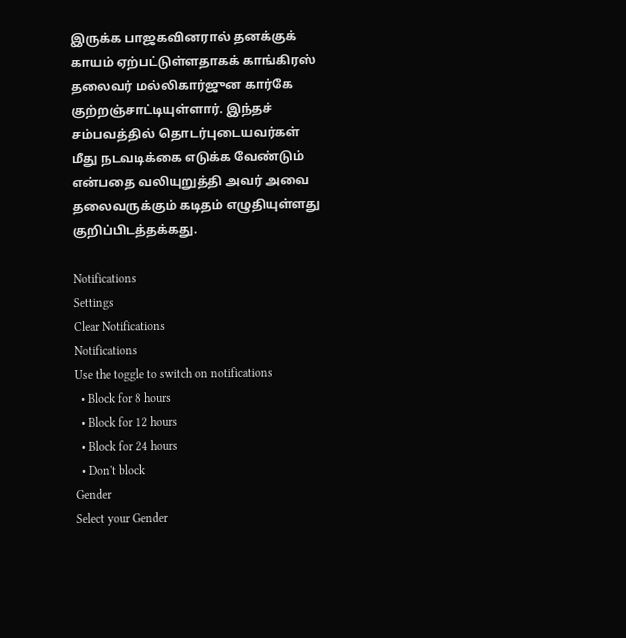இருக்க பாஜகவினரால் தனக்குக் காயம் ஏற்பட்டுள்ளதாகக் காங்கிரஸ் தலைவர் மல்லிகார்ஜுன கார்கே குற்றஞ்சாட்டியுள்ளார். இந்தச் சம்பவத்தில் தொடர்புடையவர்கள் மீது நடவடிக்கை எடுக்க வேண்டும் என்பதை வலியுறுத்தி அவர் அவை தலைவருக்கும் கடிதம் எழுதியுள்ளது குறிப்பிடத்தக்கது.

Notifications
Settings
Clear Notifications
Notifications
Use the toggle to switch on notifications
  • Block for 8 hours
  • Block for 12 hours
  • Block for 24 hours
  • Don't block
Gender
Select your Gender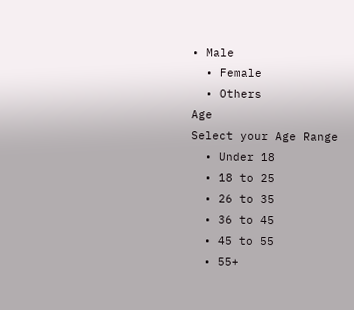• Male
  • Female
  • Others
Age
Select your Age Range
  • Under 18
  • 18 to 25
  • 26 to 35
  • 36 to 45
  • 45 to 55
  • 55+